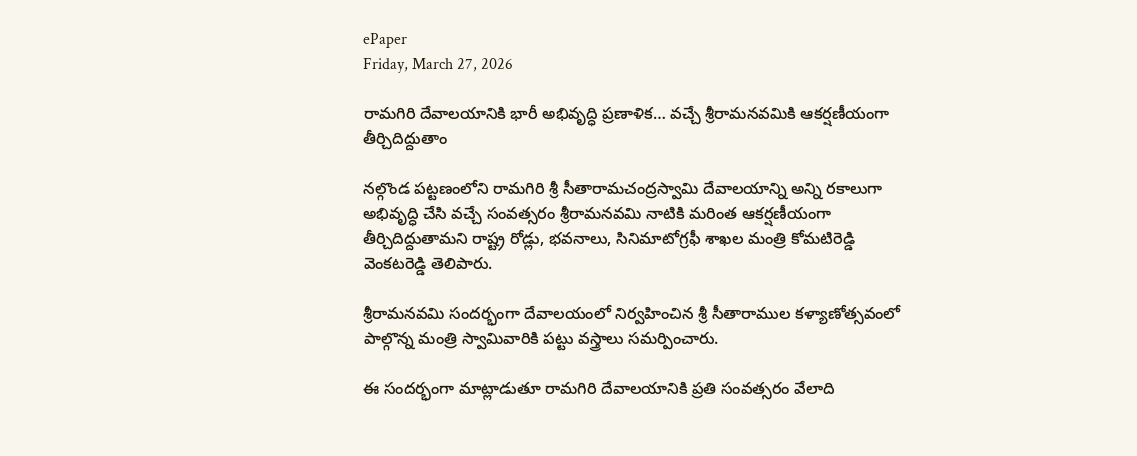ePaper
Friday, March 27, 2026

రామగిరి దేవాలయానికి భారీ అభివృద్ధి ప్రణాళిక… వచ్చే శ్రీరామనవమికి ఆకర్షణీయంగా తీర్చిదిద్దుతాం

నల్గొండ పట్టణంలోని రామగిరి శ్రీ సీతారామచంద్రస్వామి దేవాలయాన్ని అన్ని రకాలుగా అభివృద్ధి చేసి వచ్చే సంవత్సరం శ్రీరామనవమి నాటికి మరింత ఆకర్షణీయంగా తీర్చిదిద్దుతామని రాష్ట్ర రోడ్లు, భవనాలు, సినిమాటోగ్రఫీ శాఖల మంత్రి కోమటిరెడ్డి వెంకటరెడ్డి తెలిపారు.

శ్రీరామనవమి సందర్భంగా దేవాలయంలో నిర్వహించిన శ్రీ సీతారాముల కళ్యాణోత్సవంలో పాల్గొన్న మంత్రి స్వామివారికి పట్టు వస్త్రాలు సమర్పించారు.

ఈ సందర్భంగా మాట్లాడుతూ రామగిరి దేవాలయానికి ప్రతి సంవత్సరం వేలాది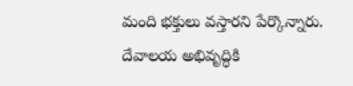మంది భక్తులు వస్తారని పేర్కొన్నారు. దేవాలయ అభివృద్ధికి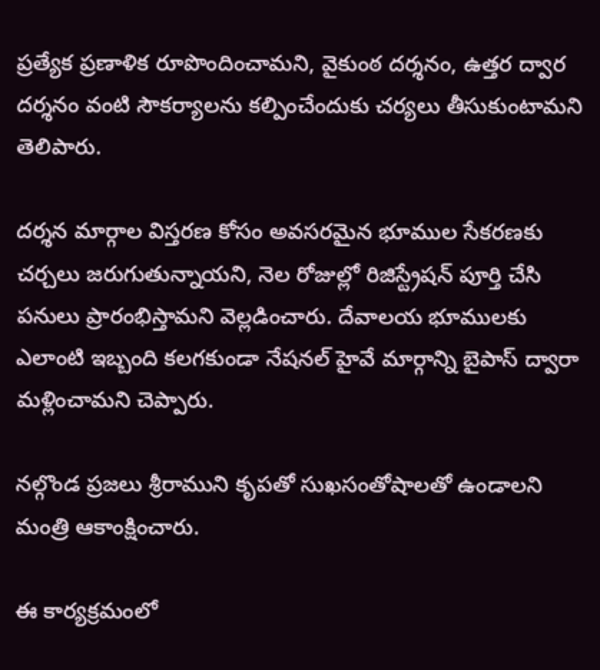ప్రత్యేక ప్రణాళిక రూపొందించామని, వైకుంఠ దర్శనం, ఉత్తర ద్వార దర్శనం వంటి సౌకర్యాలను కల్పించేందుకు చర్యలు తీసుకుంటామని తెలిపారు.

దర్శన మార్గాల విస్తరణ కోసం అవసరమైన భూముల సేకరణకు చర్చలు జరుగుతున్నాయని, నెల రోజుల్లో రిజిస్ట్రేషన్ పూర్తి చేసి పనులు ప్రారంభిస్తామని వెల్లడించారు. దేవాలయ భూములకు ఎలాంటి ఇబ్బంది కలగకుండా నేషనల్ హైవే మార్గాన్ని బైపాస్ ద్వారా మళ్లించామని చెప్పారు.

నల్గొండ ప్రజలు శ్రీరాముని కృపతో సుఖసంతోషాలతో ఉండాలని మంత్రి ఆకాంక్షించారు.

ఈ కార్యక్రమంలో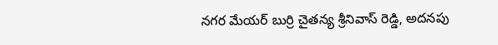నగర మేయర్ బుర్రి చైతన్య శ్రీనివాస్ రెడ్డి, అదనపు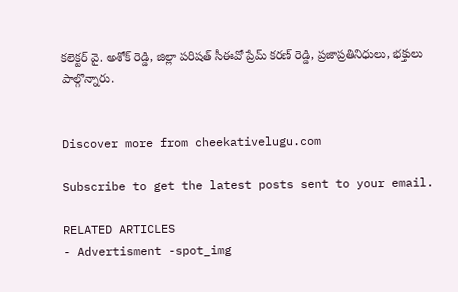కలెక్టర్ వై. అశోక్ రెడ్డి, జిల్లా పరిషత్ సీఈవో ప్రేమ్ కరణ్ రెడ్డి, ప్రజాప్రతినిధులు, భక్తులు పాల్గొన్నారు.


Discover more from cheekativelugu.com

Subscribe to get the latest posts sent to your email.

RELATED ARTICLES
- Advertisment -spot_img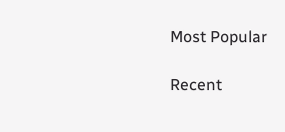Most Popular

Recent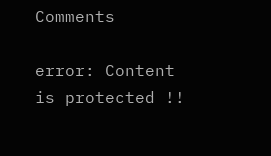Comments

error: Content is protected !!